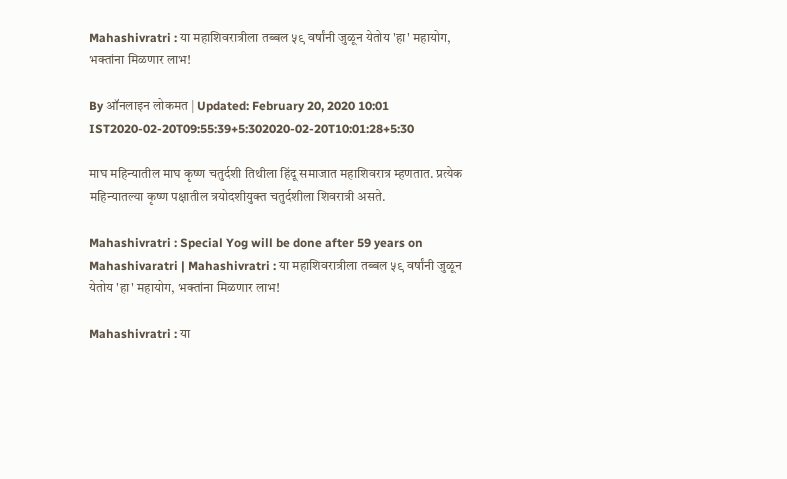Mahashivratri : या महाशिवरात्रीला तब्बल ५९ वर्षांनी जुळून येतोय 'हा' महायोग, भक्तांना मिळणार लाभ!

By ऑनलाइन लोकमत | Updated: February 20, 2020 10:01 IST2020-02-20T09:55:39+5:302020-02-20T10:01:28+5:30

माघ महिन्यातील माघ कृष्ण चतुर्दशी तिथीला हिंदू समाजात महाशिवरात्र म्हणतात. प्रत्येक महिन्यातल्या कृष्ण पक्षातील त्रयोदशीयुक्त चतुर्दशीला शिवरात्री असते.

Mahashivratri : Special Yog will be done after 59 years on Mahashivaratri | Mahashivratri : या महाशिवरात्रीला तब्बल ५९ वर्षांनी जुळून येतोय 'हा' महायोग, भक्तांना मिळणार लाभ!

Mahashivratri : या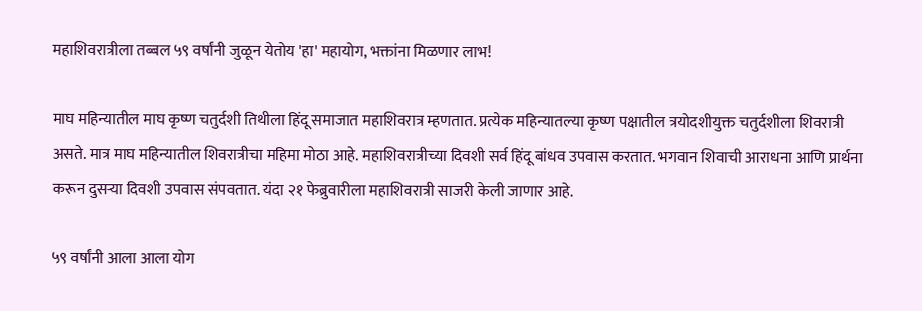महाशिवरात्रीला तब्बल ५९ वर्षांनी जुळून येतोय 'हा' महायोग, भक्तांना मिळणार लाभ!

माघ महिन्यातील माघ कृष्ण चतुर्दशी तिथीला हिंदू समाजात महाशिवरात्र म्हणतात. प्रत्येक महिन्यातल्या कृष्ण पक्षातील त्रयोदशीयुक्त चतुर्दशीला शिवरात्री असते. मात्र माघ महिन्यातील शिवरात्रीचा महिमा मोठा आहे. महाशिवरात्रीच्या दिवशी सर्व हिंदू बांधव उपवास करतात. भगवान शिवाची आराधना आणि प्रार्थना करून दुसऱ्या दिवशी उपवास संपवतात. यंदा २१ फेब्रुवारीला महाशिवरात्री साजरी केली जाणार आहे.

५९ वर्षांनी आला आला योग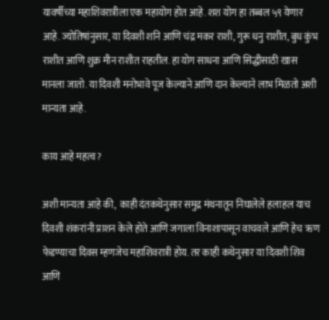यावर्षीच्या महाशिवरात्रीला एक महायोग होत आहे. शश योग हा तब्बल ५९ येणार आहे. ज्योतिषांनुसार, या दिवशी शनि आणि चंद्र मकर राशी, गुरू धनु राशीत, बुध कुंभ राशीत आणि शुक्र मीन राशीत राहतील. हा योग साधना आणि सिद्धीसाठी खास मानला जातो. या दिवशी मनोभावे पूज केल्याने आणि दान केल्याने लाभ मिळतो अशी मान्यता आहे.

काय आहे महत्व?

अशी मान्यता आहे की,  काही दंतकथेनुसार समुद्र मंथनातून निघालेले हलाहल याच दिवशी शंकरांनी प्राशन केले होते आणि जगाला विनाशापासून वाचवले आणि हेच ऋण फेडण्याचा दिवस म्हणजेच महाशिवरात्री होय. तर काही कथेनुसार या दिवशी शिव आणि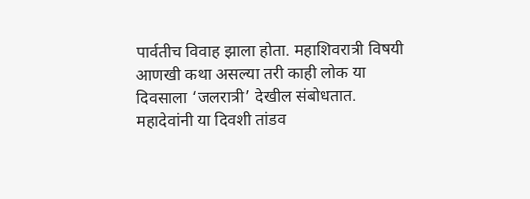पार्वतीच विवाह झाला होता. महाशिवरात्री विषयी आणखी कथा असल्या तरी काही लोक या दिवसाला ‘जलरात्री’ देखील संबोधतात. महादेवांनी या दिवशी तांडव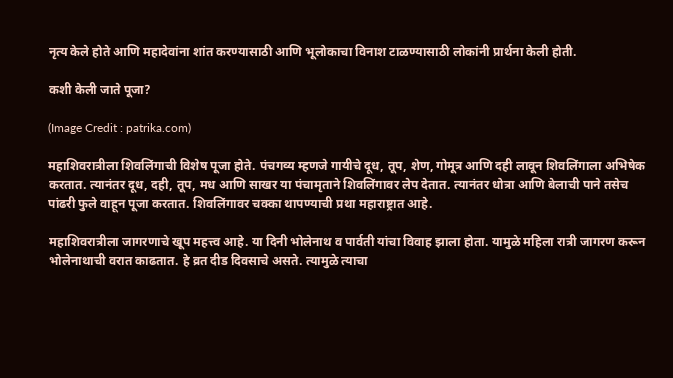नृत्य केले होते आणि महादेवांना शांत करण्यासाठी आणि भूलोकाचा विनाश टाळण्यासाठी लोकांनी प्रार्थना केली होती.

कशी केली जाते पूजा?

(Image Credit : patrika.com)

महाशिवरात्रीला शिवलिंगाची विशेष पूजा होते. पंचगव्य म्हणजे गायीचे दूध, तूप, शेण, गोमूत्र आणि दही लावून शिवलिंगाला अभिषेक करतात. त्यानंतर दूध, दही, तूप, मध आणि साखर या पंचामृताने शिवलिंगावर लेप देतात. त्यानंतर धोत्रा आणि बेलाची पाने तसेच पांढरी फुले वाहून पूजा करतात. शिवलिंगावर चक्का थापण्याची प्रथा महाराष्ट्रात आहे.

महाशिवरात्रीला जागरणाचे खूप महत्त्व आहे. या दिनी भोलेनाथ व पार्वती यांचा विवाह झाला होता. यामुळे महिला रात्री जागरण करून भोलेनाथाची वरात काढतात. हे व्रत दीड दिवसाचे असते. त्यामुळे त्याचा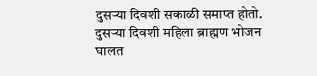दुसर्‍या दिवशी सकाळी समाप्त होतो. दुसर्‍या दिवशी महिला ब्राह्मण भोजन घालत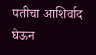पतीचा आशिर्वाद घेऊन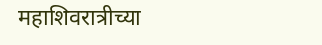महाशिवरात्रीच्या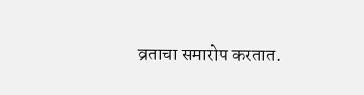व्रताचा समारोप करतात.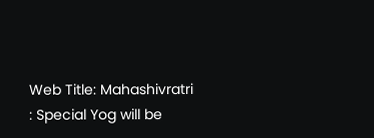Web Title: Mahashivratri : Special Yog will be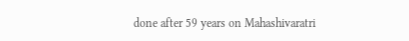done after 59 years on Mahashivaratri